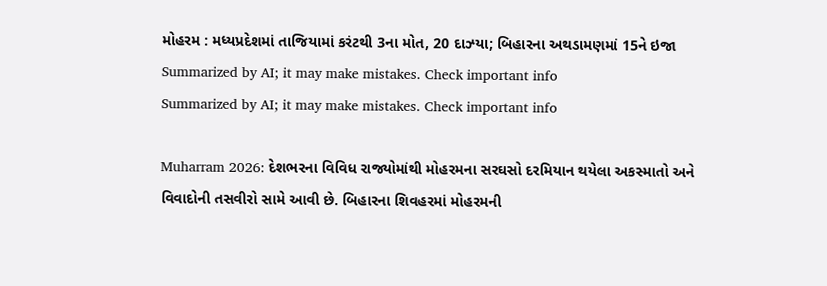મોહરમ : મધ્યપ્રદેશમાં તાજિયામાં કરંટથી 3ના મોત, 20 દાઝ્યા; બિહારના અથડામણમાં 15ને ઇજા
Summarized by AI; it may make mistakes. Check important info
Summarized by AI; it may make mistakes. Check important info

Muharram 2026: દેશભરના વિવિધ રાજ્યોમાંથી મોહરમના સરઘસો દરમિયાન થયેલા અકસ્માતો અને વિવાદોની તસવીરો સામે આવી છે. બિહારના શિવહરમાં મોહરમની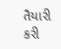તૈયારી કરી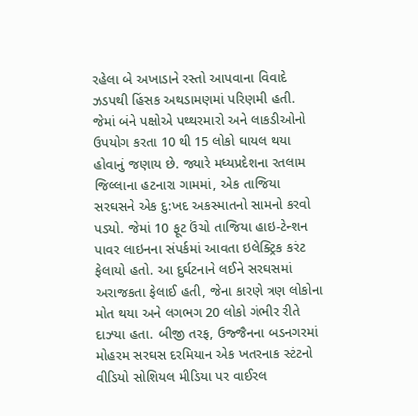રહેલા બે અખાડાને રસ્તો આપવાના વિવાદે ઝડપથી હિંસક અથડામણમાં પરિણમી હતી. જેમાં બંને પક્ષોએ પથ્થરમારો અને લાકડીઓનો ઉપયોગ કરતા 10 થી 15 લોકો ઘાયલ થયા હોવાનું જણાય છે. જ્યારે મધ્યપ્રદેશના રતલામ જિલ્લાના હટનારા ગામમાં, એક તાજિયા સરઘસને એક દુ:ખદ અકસ્માતનો સામનો કરવો પડ્યો. જેમાં 10 ફૂટ ઉંચો તાજિયા હાઇ-ટેન્શન પાવર લાઇનના સંપર્કમાં આવતા ઇલેક્ટ્રિક કરંટ ફેલાયો હતો. આ દુર્ઘટનાને લઈને સરઘસમાં અરાજકતા ફેલાઈ હતી, જેના કારણે ત્રણ લોકોના મોત થયા અને લગભગ 20 લોકો ગંભીર રીતે દાઝ્યા હતા. બીજી તરફ, ઉજ્જૈનના બડનગરમાં મોહરમ સરઘસ દરમિયાન એક ખતરનાક સ્ટંટનો વીડિયો સોશિયલ મીડિયા પર વાઈરલ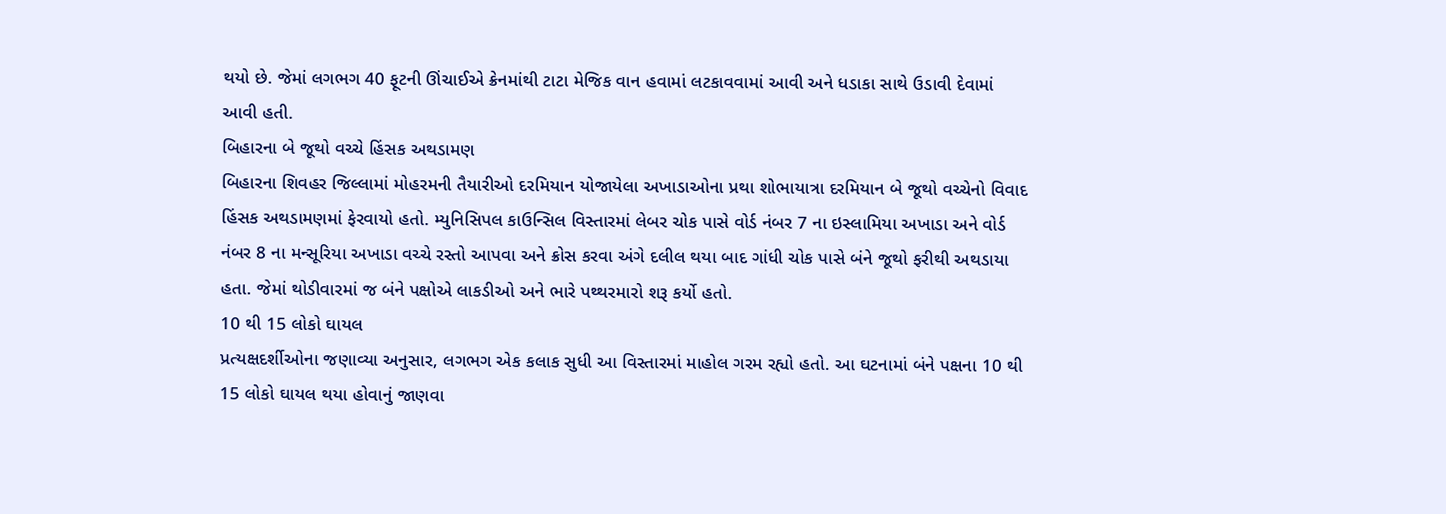થયો છે. જેમાં લગભગ 40 ફૂટની ઊંચાઈએ ક્રેનમાંથી ટાટા મેજિક વાન હવામાં લટકાવવામાં આવી અને ધડાકા સાથે ઉડાવી દેવામાં આવી હતી.
બિહારના બે જૂથો વચ્ચે હિંસક અથડામણ
બિહારના શિવહર જિલ્લામાં મોહરમની તૈયારીઓ દરમિયાન યોજાયેલા અખાડાઓના પ્રથા શોભાયાત્રા દરમિયાન બે જૂથો વચ્ચેનો વિવાદ હિંસક અથડામણમાં ફેરવાયો હતો. મ્યુનિસિપલ કાઉન્સિલ વિસ્તારમાં લેબર ચોક પાસે વોર્ડ નંબર 7 ના ઇસ્લામિયા અખાડા અને વોર્ડ નંબર 8 ના મન્સૂરિયા અખાડા વચ્ચે રસ્તો આપવા અને ક્રોસ કરવા અંગે દલીલ થયા બાદ ગાંધી ચોક પાસે બંને જૂથો ફરીથી અથડાયા હતા. જેમાં થોડીવારમાં જ બંને પક્ષોએ લાકડીઓ અને ભારે પથ્થરમારો શરૂ કર્યો હતો.
10 થી 15 લોકો ઘાયલ
પ્રત્યક્ષદર્શીઓના જણાવ્યા અનુસાર, લગભગ એક કલાક સુધી આ વિસ્તારમાં માહોલ ગરમ રહ્યો હતો. આ ઘટનામાં બંને પક્ષના 10 થી 15 લોકો ઘાયલ થયા હોવાનું જાણવા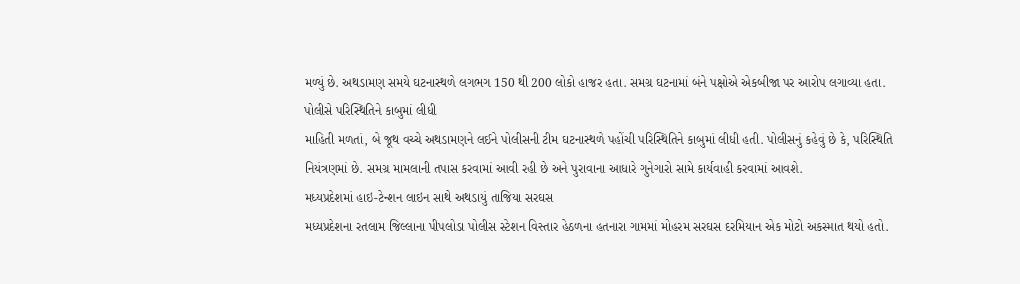મળ્યું છે. અથડામણ સમયે ઘટનાસ્થળે લગભગ 150 થી 200 લોકો હાજર હતા. સમગ્ર ઘટનામાં બંને પક્ષોએ એકબીજા પર આરોપ લગાવ્યા હતા.
પોલીસે પરિસ્થિતિને કાબુમાં લીધી
માહિતી મળતાં, બે જૂથ વચ્ચે અથડામણને લઈને પોલીસની ટીમ ઘટનાસ્થળે પહોંચી પરિસ્થિતિને કાબુમાં લીધી હતી. પોલીસનું કહેવું છે કે, પરિસ્થિતિ નિયંત્રણમાં છે. સમગ્ર મામલાની તપાસ કરવામાં આવી રહી છે અને પુરાવાના આધારે ગુનેગારો સામે કાર્યવાહી કરવામાં આવશે.
મધ્યપ્રદેશમાં હાઇ-ટેન્શન લાઇન સાથે અથડાયું તાજિયા સરઘસ
મધ્યપ્રદેશના રતલામ જિલ્લાના પીપલોડા પોલીસ સ્ટેશન વિસ્તાર હેઠળના હતનારા ગામમાં મોહરમ સરઘસ દરમિયાન એક મોટો અકસ્માત થયો હતો.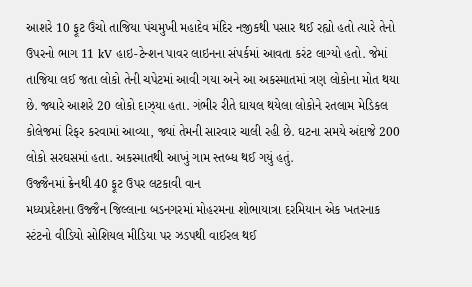આશરે 10 ફૂટ ઉંચો તાજિયા પંચમુખી મહાદેવ મંદિર નજીકથી પસાર થઈ રહ્યો હતો ત્યારે તેનો ઉપરનો ભાગ 11 kV હાઇ-ટેન્શન પાવર લાઇનના સંપર્કમાં આવતા કરંટ લાગ્યો હતો. જેમાં તાજિયા લઈ જતા લોકો તેની ચપેટમાં આવી ગયા અને આ અકસ્માતમાં ત્રણ લોકોના મોત થયા છે. જ્યારે આશરે 20 લોકો દાઝ્યા હતા. ગંભીર રીતે ઘાયલ થયેલા લોકોને રતલામ મેડિકલ કોલેજમાં રિફર કરવામાં આવ્યા, જ્યાં તેમની સારવાર ચાલી રહી છે. ઘટના સમયે અંદાજે 200 લોકો સરઘસમાં હતા. અકસ્માતથી આખું ગામ સ્તબ્ધ થઈ ગયું હતું.
ઉજ્જૈનમાં ક્રેનથી 40 ફૂટ ઉપર લટકાવી વાન
મધ્યપ્રદેશના ઉજ્જૈન જિલ્લાના બડનગરમાં મોહરમના શોભાયાત્રા દરમિયાન એક ખતરનાક સ્ટંટનો વીડિયો સોશિયલ મીડિયા પર ઝડપથી વાઈરલ થઈ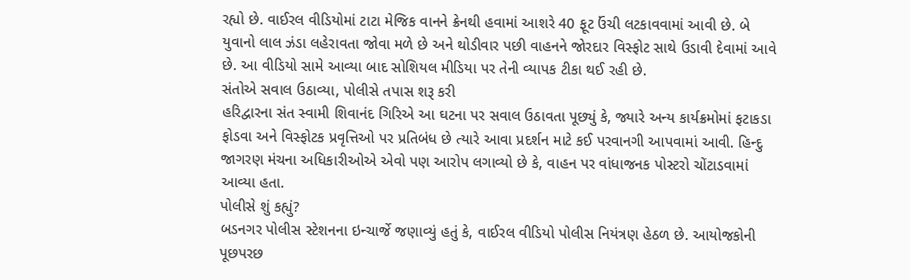રહ્યો છે. વાઈરલ વીડિયોમાં ટાટા મેજિક વાનને ક્રેનથી હવામાં આશરે 40 ફૂટ ઉંચી લટકાવવામાં આવી છે. બે યુવાનો લાલ ઝંડા લહેરાવતા જોવા મળે છે અને થોડીવાર પછી વાહનને જોરદાર વિસ્ફોટ સાથે ઉડાવી દેવામાં આવે છે. આ વીડિયો સામે આવ્યા બાદ સોશિયલ મીડિયા પર તેની વ્યાપક ટીકા થઈ રહી છે.
સંતોએ સવાલ ઉઠાવ્યા, પોલીસે તપાસ શરૂ કરી
હરિદ્વારના સંત સ્વામી શિવાનંદ ગિરિએ આ ઘટના પર સવાલ ઉઠાવતા પૂછ્યું કે, જ્યારે અન્ય કાર્યક્રમોમાં ફટાકડા ફોડવા અને વિસ્ફોટક પ્રવૃત્તિઓ પર પ્રતિબંધ છે ત્યારે આવા પ્રદર્શન માટે કઈ પરવાનગી આપવામાં આવી. હિન્દુ જાગરણ મંચના અધિકારીઓએ એવો પણ આરોપ લગાવ્યો છે કે, વાહન પર વાંધાજનક પોસ્ટરો ચોંટાડવામાં આવ્યા હતા.
પોલીસે શું કહ્યું?
બડનગર પોલીસ સ્ટેશનના ઇન્ચાર્જે જણાવ્યું હતું કે, વાઈરલ વીડિયો પોલીસ નિયંત્રણ હેઠળ છે. આયોજકોની પૂછપરછ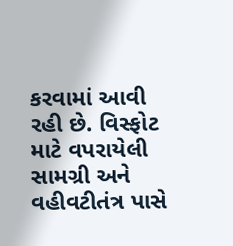કરવામાં આવી રહી છે. વિસ્ફોટ માટે વપરાયેલી સામગ્રી અને વહીવટીતંત્ર પાસે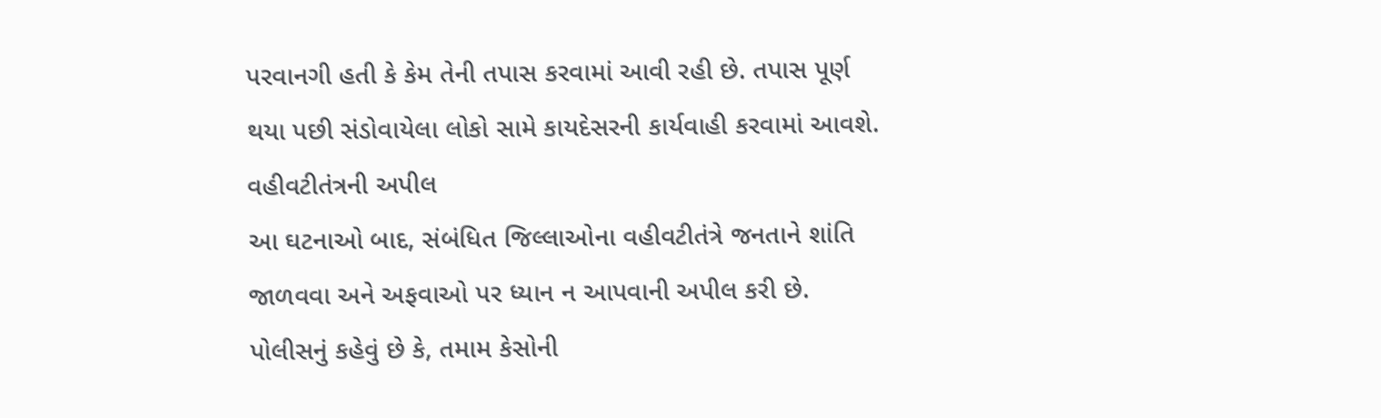પરવાનગી હતી કે કેમ તેની તપાસ કરવામાં આવી રહી છે. તપાસ પૂર્ણ થયા પછી સંડોવાયેલા લોકો સામે કાયદેસરની કાર્યવાહી કરવામાં આવશે.
વહીવટીતંત્રની અપીલ
આ ઘટનાઓ બાદ, સંબંધિત જિલ્લાઓના વહીવટીતંત્રે જનતાને શાંતિ જાળવવા અને અફવાઓ પર ધ્યાન ન આપવાની અપીલ કરી છે. પોલીસનું કહેવું છે કે, તમામ કેસોની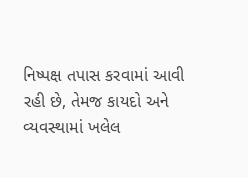નિષ્પક્ષ તપાસ કરવામાં આવી રહી છે, તેમજ કાયદો અને વ્યવસ્થામાં ખલેલ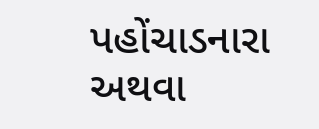પહોંચાડનારા અથવા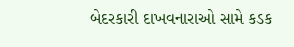બેદરકારી દાખવનારાઓ સામે કડક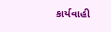કાર્યવાહી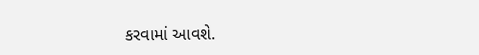કરવામાં આવશે.